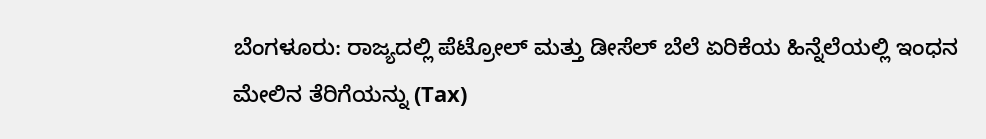ಬೆಂಗಳೂರು: ರಾಜ್ಯದಲ್ಲಿ ಪೆಟ್ರೋಲ್ ಮತ್ತು ಡೀಸೆಲ್ ಬೆಲೆ ಏರಿಕೆಯ ಹಿನ್ನೆಲೆಯಲ್ಲಿ ಇಂಧನ ಮೇಲಿನ ತೆರಿಗೆಯನ್ನು (Tax)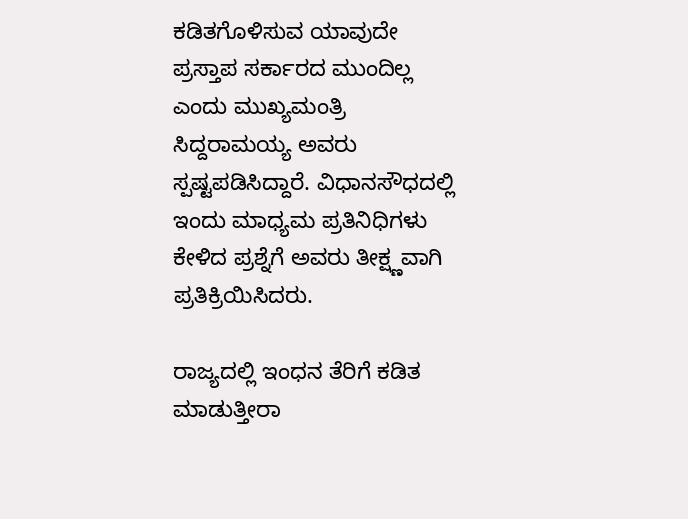ಕಡಿತಗೊಳಿಸುವ ಯಾವುದೇ ಪ್ರಸ್ತಾಪ ಸರ್ಕಾರದ ಮುಂದಿಲ್ಲ ಎಂದು ಮುಖ್ಯಮಂತ್ರಿ ಸಿದ್ದರಾಮಯ್ಯ ಅವರು ಸ್ಪಷ್ಟಪಡಿಸಿದ್ದಾರೆ. ವಿಧಾನಸೌಧದಲ್ಲಿ ಇಂದು ಮಾಧ್ಯಮ ಪ್ರತಿನಿಧಿಗಳು ಕೇಳಿದ ಪ್ರಶ್ನೆಗೆ ಅವರು ತೀಕ್ಷ್ಣವಾಗಿ ಪ್ರತಿಕ್ರಿಯಿಸಿದರು.

ರಾಜ್ಯದಲ್ಲಿ ಇಂಧನ ತೆರಿಗೆ ಕಡಿತ ಮಾಡುತ್ತೀರಾ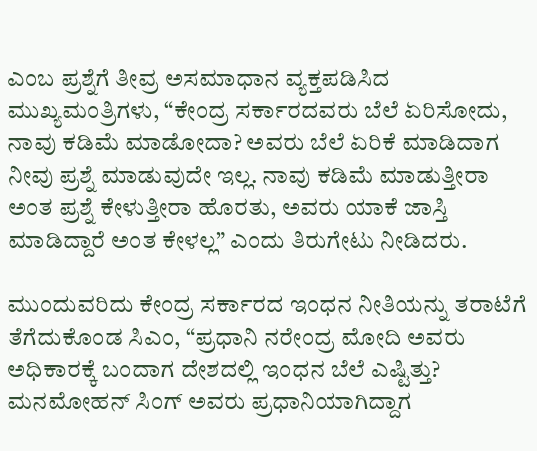ಎಂಬ ಪ್ರಶ್ನೆಗೆ ತೀವ್ರ ಅಸಮಾಧಾನ ವ್ಯಕ್ತಪಡಿಸಿದ ಮುಖ್ಯಮಂತ್ರಿಗಳು, “ಕೇಂದ್ರ ಸರ್ಕಾರದವರು ಬೆಲೆ ಏರಿಸೋದು, ನಾವು ಕಡಿಮೆ ಮಾಡೋದಾ? ಅವರು ಬೆಲೆ ಏರಿಕೆ ಮಾಡಿದಾಗ ನೀವು ಪ್ರಶ್ನೆ ಮಾಡುವುದೇ ಇಲ್ಲ. ನಾವು ಕಡಿಮೆ ಮಾಡುತ್ತೀರಾ ಅಂತ ಪ್ರಶ್ನೆ ಕೇಳುತ್ತೀರಾ ಹೊರತು, ಅವರು ಯಾಕೆ ಜಾಸ್ತಿ ಮಾಡಿದ್ದಾರೆ ಅಂತ ಕೇಳಲ್ಲ” ಎಂದು ತಿರುಗೇಟು ನೀಡಿದರು.

ಮುಂದುವರಿದು ಕೇಂದ್ರ ಸರ್ಕಾರದ ಇಂಧನ ನೀತಿಯನ್ನು ತರಾಟೆಗೆ ತೆಗೆದುಕೊಂಡ ಸಿಎಂ, “ಪ್ರಧಾನಿ ನರೇಂದ್ರ ಮೋದಿ ಅವರು ಅಧಿಕಾರಕ್ಕೆ ಬಂದಾಗ ದೇಶದಲ್ಲಿ ಇಂಧನ ಬೆಲೆ ಎಷ್ಟಿತ್ತು? ಮನಮೋಹನ್ ಸಿಂಗ್ ಅವರು ಪ್ರಧಾನಿಯಾಗಿದ್ದಾಗ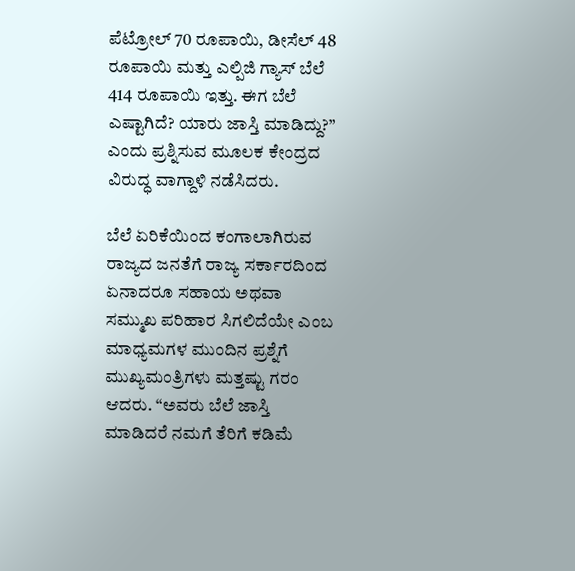ಪೆಟ್ರೋಲ್ 70 ರೂಪಾಯಿ, ಡೀಸೆಲ್ 48 ರೂಪಾಯಿ ಮತ್ತು ಎಲ್ಪಿಜಿ ಗ್ಯಾಸ್ ಬೆಲೆ 414 ರೂಪಾಯಿ ಇತ್ತು. ಈಗ ಬೆಲೆ ಎಷ್ಟಾಗಿದೆ? ಯಾರು ಜಾಸ್ತಿ ಮಾಡಿದ್ದು?” ಎಂದು ಪ್ರಶ್ನಿಸುವ ಮೂಲಕ ಕೇಂದ್ರದ ವಿರುದ್ಧ ವಾಗ್ದಾಳಿ ನಡೆಸಿದರು.

ಬೆಲೆ ಏರಿಕೆಯಿಂದ ಕಂಗಾಲಾಗಿರುವ ರಾಜ್ಯದ ಜನತೆಗೆ ರಾಜ್ಯ ಸರ್ಕಾರದಿಂದ ಏನಾದರೂ ಸಹಾಯ ಅಥವಾ ಸಮ್ಮುಖ ಪರಿಹಾರ ಸಿಗಲಿದೆಯೇ ಎಂಬ ಮಾಧ್ಯಮಗಳ ಮುಂದಿನ ಪ್ರಶ್ನೆಗೆ ಮುಖ್ಯಮಂತ್ರಿಗಳು ಮತ್ತಷ್ಟು ಗರಂ ಆದರು. “ಅವರು ಬೆಲೆ ಜಾಸ್ತಿ ಮಾಡಿದರೆ ನಮಗೆ ತೆರಿಗೆ ಕಡಿಮೆ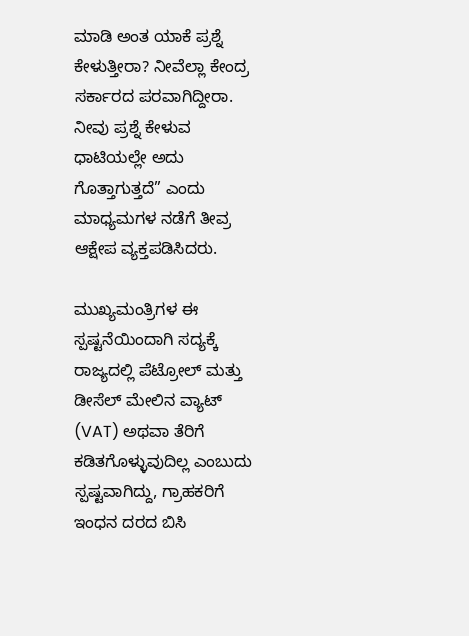ಮಾಡಿ ಅಂತ ಯಾಕೆ ಪ್ರಶ್ನೆ ಕೇಳುತ್ತೀರಾ? ನೀವೆಲ್ಲಾ ಕೇಂದ್ರ ಸರ್ಕಾರದ ಪರವಾಗಿದ್ದೀರಾ. ನೀವು ಪ್ರಶ್ನೆ ಕೇಳುವ ಧಾಟಿಯಲ್ಲೇ ಅದು ಗೊತ್ತಾಗುತ್ತದೆ” ಎಂದು ಮಾಧ್ಯಮಗಳ ನಡೆಗೆ ತೀವ್ರ ಆಕ್ಷೇಪ ವ್ಯಕ್ತಪಡಿಸಿದರು.

ಮುಖ್ಯಮಂತ್ರಿಗಳ ಈ ಸ್ಪಷ್ಟನೆಯಿಂದಾಗಿ ಸದ್ಯಕ್ಕೆ ರಾಜ್ಯದಲ್ಲಿ ಪೆಟ್ರೋಲ್ ಮತ್ತು ಡೀಸೆಲ್ ಮೇಲಿನ ವ್ಯಾಟ್ (VAT) ಅಥವಾ ತೆರಿಗೆ ಕಡಿತಗೊಳ್ಳುವುದಿಲ್ಲ ಎಂಬುದು ಸ್ಪಷ್ಟವಾಗಿದ್ದು, ಗ್ರಾಹಕರಿಗೆ ಇಂಧನ ದರದ ಬಿಸಿ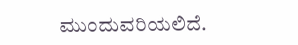ಮುಂದುವರಿಯಲಿದೆ.